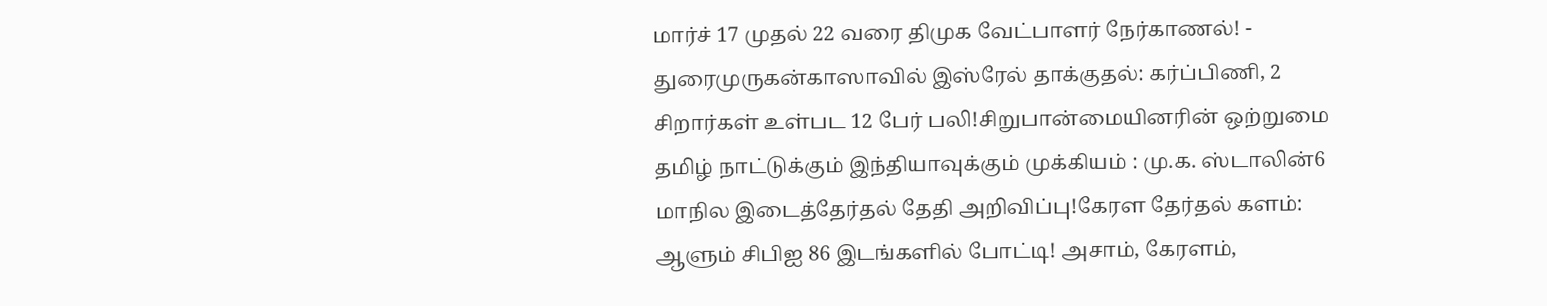மார்ச் 17 முதல் 22 வரை திமுக வேட்பாளர் நேர்காணல்! - துரைமுருகன்காஸாவில் இஸ்ரேல் தாக்குதல்: கர்ப்பிணி, 2 சிறார்கள் உள்பட 12 பேர் பலி!சிறுபான்மையினரின் ஒற்றுமை தமிழ் நாட்டுக்கும் இந்தியாவுக்கும் முக்கியம் : மு.க. ஸ்டாலின்6 மாநில இடைத்தேர்தல் தேதி அறிவிப்பு!கேரள தேர்தல் களம்: ஆளும் சிபிஐ 86 இடங்களில் போட்டி! அசாம், கேரளம்,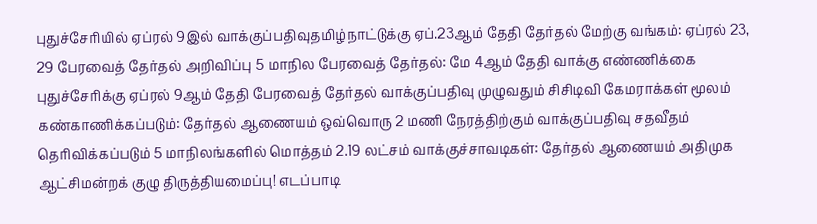புதுச்சேரியில் ஏப்ரல் 9இல் வாக்குப்பதிவுதமிழ்நாட்டுக்கு ஏப்.23ஆம் தேதி தேர்தல் மேற்கு வங்கம்: ஏப்ரல் 23, 29 பேரவைத் தேர்தல் அறிவிப்பு 5 மாநில பேரவைத் தேர்தல்: மே 4ஆம் தேதி வாக்கு எண்ணிக்கை புதுச்சேரிக்கு ஏப்ரல் 9ஆம் தேதி பேரவைத் தேர்தல் வாக்குப்பதிவு முழுவதும் சிசிடிவி கேமராக்கள் மூலம் கண்காணிக்கப்படும்: தேர்தல் ஆணையம் ஒவ்வொரு 2 மணி நேரத்திற்கும் வாக்குப்பதிவு சதவீதம் தெரிவிக்கப்படும் 5 மாநிலங்களில் மொத்தம் 2.19 லட்சம் வாக்குச்சாவடிகள்: தேர்தல் ஆணையம் அதிமுக ஆட்சிமன்றக் குழு திருத்தியமைப்பு! எடப்பாடி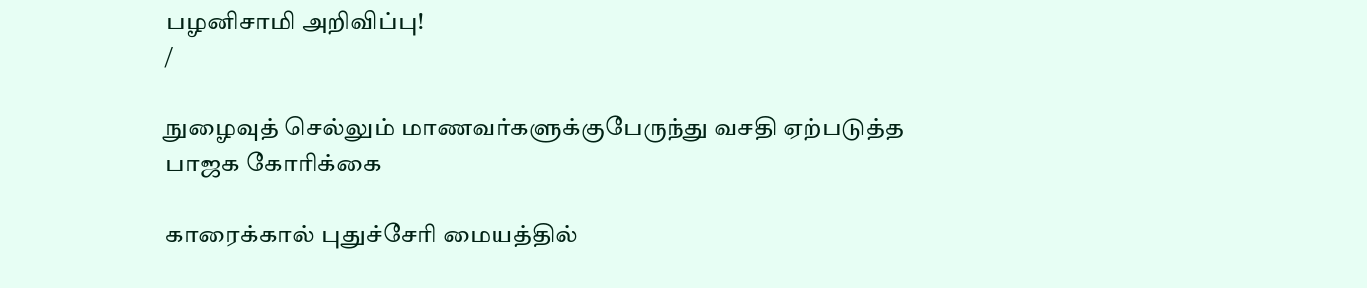பழனிசாமி அறிவிப்பு!
/

நுழைவுத் செல்லும் மாணவர்களுக்குபேருந்து வசதி ஏற்படுத்த பாஜக கோரிக்கை

காரைக்கால் புதுச்சேரி மையத்தில்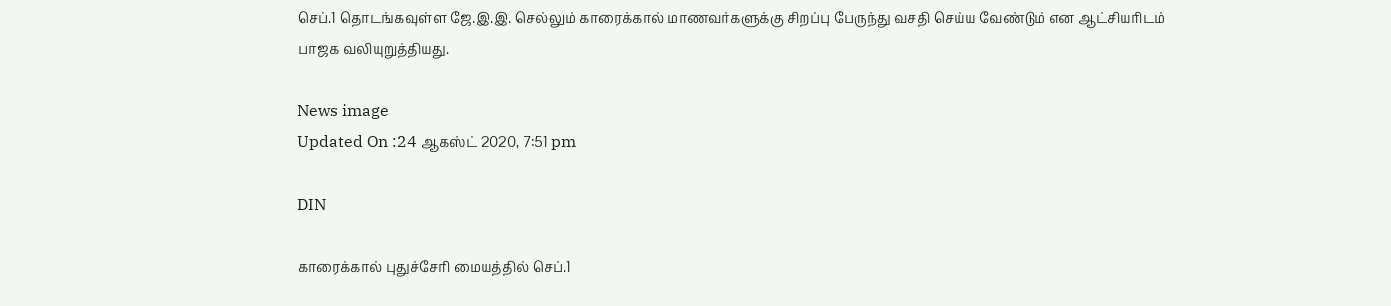செப்.1 தொடங்கவுள்ள ஜே.இ.இ. செல்லும் காரைக்கால் மாணவர்களுக்கு சிறப்பு பேருந்து வசதி செய்ய வேண்டும் என ஆட்சியரிடம் பாஜக வலியுறுத்தியது.

News image
Updated On :24 ஆகஸ்ட் 2020, 7:51 pm

DIN

காரைக்கால் புதுச்சேரி மையத்தில் செப்.1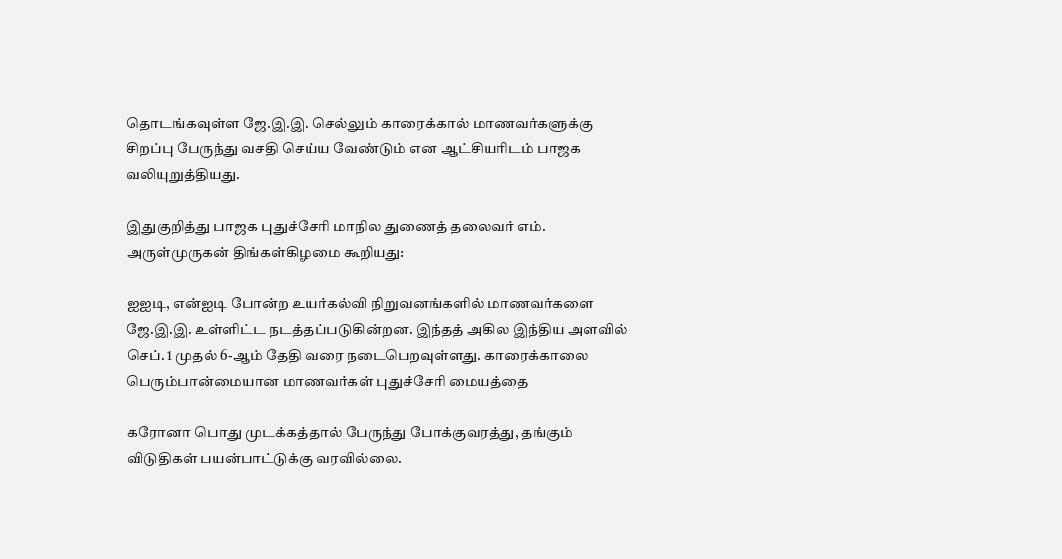தொடங்கவுள்ள ஜே.இ.இ. செல்லும் காரைக்கால் மாணவர்களுக்கு சிறப்பு பேருந்து வசதி செய்ய வேண்டும் என ஆட்சியரிடம் பாஜக வலியுறுத்தியது.

இதுகுறித்து பாஜக புதுச்சேரி மாநில துணைத் தலைவர் எம். அருள்முருகன் திங்கள்கிழமை கூறியது:

ஐஐடி, என்ஐடி போன்ற உயர்கல்வி நிறுவனங்களில் மாணவர்களை ஜே.இ.இ. உள்ளிட்ட நடத்தப்படுகின்றன. இந்தத் அகில இந்திய அளவில் செப். 1 முதல் 6-ஆம் தேதி வரை நடைபெறவுள்ளது. காரைக்காலை பெரும்பான்மையான மாணவர்கள் புதுச்சேரி மையத்தை

கரோனா பொது முடக்கத்தால் பேருந்து போக்குவரத்து, தங்கும் விடுதிகள் பயன்பாட்டுக்கு வரவில்லை.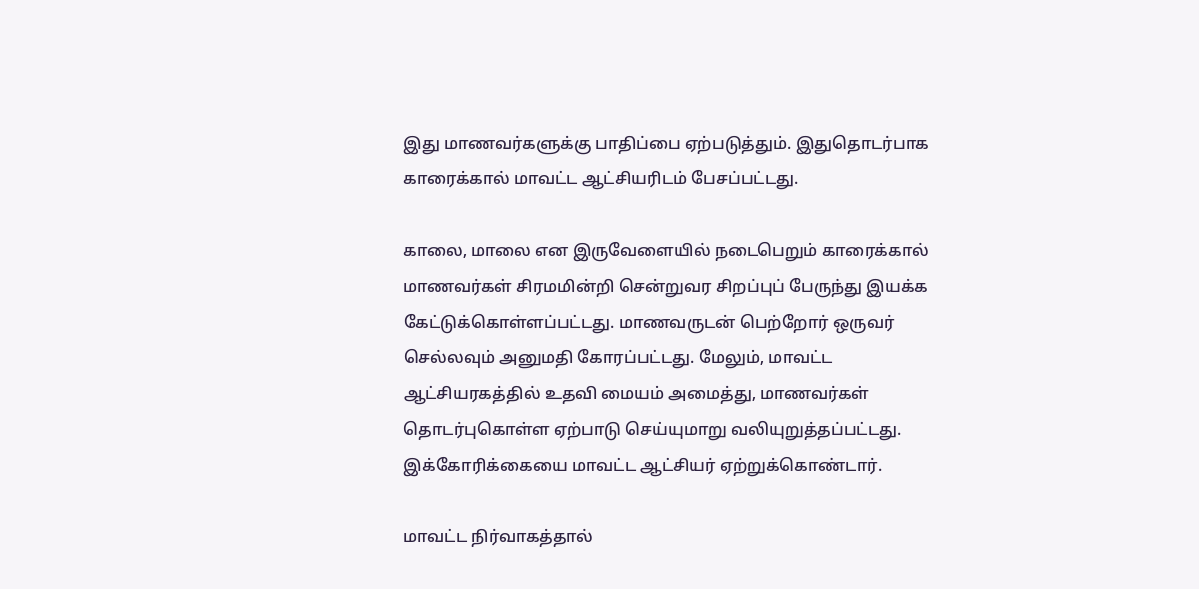இது மாணவர்களுக்கு பாதிப்பை ஏற்படுத்தும். இதுதொடர்பாக காரைக்கால் மாவட்ட ஆட்சியரிடம் பேசப்பட்டது.

காலை, மாலை என இருவேளையில் நடைபெறும் காரைக்கால் மாணவர்கள் சிரமமின்றி சென்றுவர சிறப்புப் பேருந்து இயக்க கேட்டுக்கொள்ளப்பட்டது. மாணவருடன் பெற்றோர் ஒருவர் செல்லவும் அனுமதி கோரப்பட்டது. மேலும், மாவட்ட ஆட்சியரகத்தில் உதவி மையம் அமைத்து, மாணவர்கள் தொடர்புகொள்ள ஏற்பாடு செய்யுமாறு வலியுறுத்தப்பட்டது. இக்கோரிக்கையை மாவட்ட ஆட்சியர் ஏற்றுக்கொண்டார்.

மாவட்ட நிர்வாகத்தால்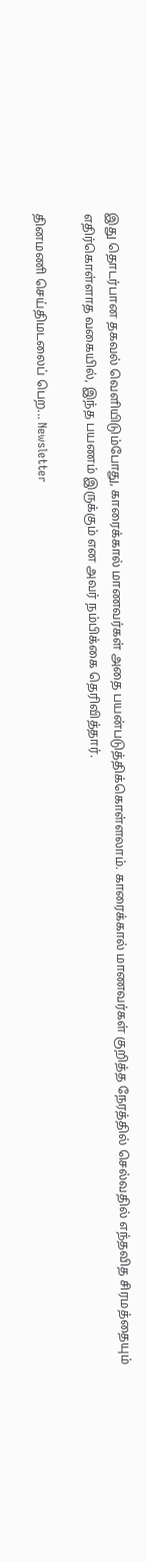இது தொடர்பான தகவல் வெளியிடும்போது, காரைக்கால் மாணவர்கள் அதை பயன்படுத்திக்கொள்ளலாம். காரைக்கால் மாணவர்கள் குறித்த நேரத்தில் செல்வதில் எந்தவித சிரமத்தையும் எதிர்கொள்ளாத வகையில், இந்த பயணம் இருக்கும் என அவர் நம்பிக்கை தெரிவித்தார்.

தினமணி செய்திமடலைப் பெற... Newsletter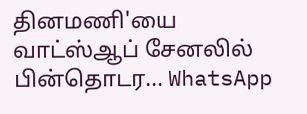தினமணி'யை வாட்ஸ்ஆப் சேனலில் பின்தொடர... WhatsApp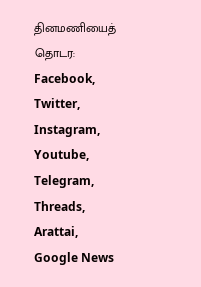தினமணியைத் தொடர: Facebook, Twitter, Instagram, Youtube, Telegram, Threads, Arattai, Google News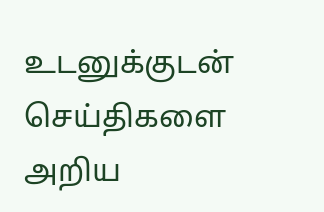உடனுக்குடன் செய்திகளை அறிய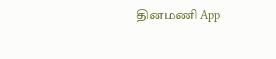தினமணி App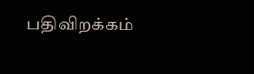பதிவிறக்கம்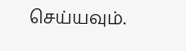செய்யவும்.